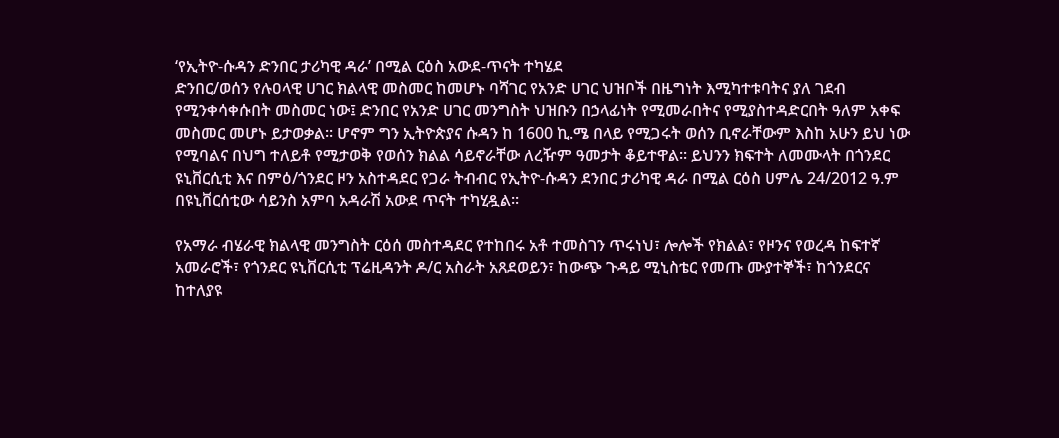‘የኢትዮ-ሱዳን ድንበር ታሪካዊ ዳራ’ በሚል ርዕስ አውደ-ጥናት ተካሄደ
ድንበር/ወሰን የሉዐላዊ ሀገር ክልላዊ መስመር ከመሆኑ ባሻገር የአንድ ሀገር ህዝቦች በዜግነት እሚካተቱባትና ያለ ገደብ የሚንቀሳቀሱበት መስመር ነው፤ ድንበር የአንድ ሀገር መንግስት ህዝቡን በኃላፊነት የሚመራበትና የሚያስተዳድርበት ዓለም አቀፍ መስመር መሆኑ ይታወቃል፡፡ ሆኖም ግን ኢትዮጵያና ሱዳን ከ 1600 ኪ.ሜ በላይ የሚጋሩት ወሰን ቢኖራቸውም እስከ አሁን ይህ ነው የሚባልና በህግ ተለይቶ የሚታወቅ የወሰን ክልል ሳይኖራቸው ለረዥም ዓመታት ቆይተዋል፡፡ ይህንን ክፍተት ለመሙላት በጎንደር ዩኒቨርሲቲ እና በምዕ/ጎንደር ዞን አስተዳደር የጋራ ትብብር የኢትዮ-ሱዳን ደንበር ታሪካዊ ዳራ በሚል ርዕስ ሀምሌ 24/2012 ዓ.ም በዩኒቨርሰቲው ሳይንስ አምባ አዳራሽ አውደ ጥናት ተካሂዷል፡፡

የአማራ ብሄራዊ ክልላዊ መንግስት ርዕሰ መስተዳደር የተከበሩ አቶ ተመስገን ጥሩነህ፣ ሎሎች የክልል፣ የዞንና የወረዳ ከፍተኛ አመራሮች፣ የጎንደር ዩኒቨርሲቲ ፕሬዚዳንት ዶ/ር አስራት አጸደወይን፣ ከውጭ ጉዳይ ሚኒስቴር የመጡ ሙያተኞች፣ ከጎንደርና ከተለያዩ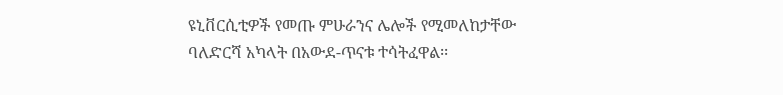ዩኒቨርሲቲዎች የመጡ ምሁራንና ሌሎች የሚመለከታቸው ባለድርሻ አካላት በአውደ-ጥናቱ ተሳትፈዋል፡፡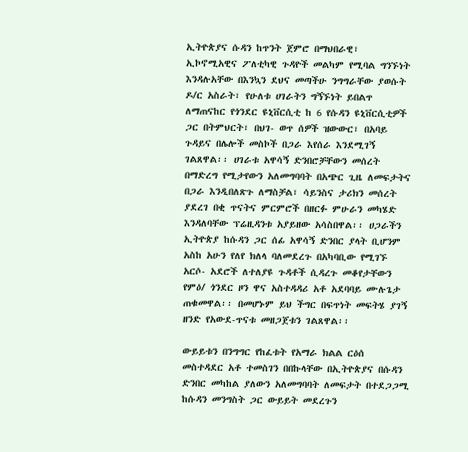ኢትዮጵያና ሱዳን ከጥንት ጀምሮ በማህበራዊ፣ ኢኮኖሚአዊና ፖለቲካዊ ጉዳዮች መልካም የሚባል ግንኙነት እንዳሉአቸው በእንኳን ደህና መጣችሁ ንግግራቸው ያወሱት ዶ/ር አስራት፣ የሁለቱ ሀገራትን ግኝኙነት ይበልጥ ለማጠናከር የጎንደር ዩኒቨርሲቲ ከ 6 የሱዳን ዩኒቨርሲቲዎች ጋር በትምህርት፣ በህገ- ወጥ ሰዎች ዝውውር፣ በአባይ ጉዳይና በሌሎች መስኮች በጋራ እየሰራ እንደሚገኝ ገልጸዋል፡፡ ሀገራቱ አዋሳኝ ድንበሮቻቸውን መሰረት በማድረግ የሚታየውን አለመግባባት በአጭር ጊዜ ለመፍታትና በጋራ እንዲበለጽጉ ለማስቻል፣ ሳይንስና ታሪክን መሰረት ያደረገ በቂ ጥናትና ምርምሮች በዘርፉ ምሁራን መካሄድ እንዳለባቸው ፕሬዚዳንቱ አያይዘው አሳስበዋል፡፡ ሀጋራችን ኢትዮጵያ ከሱዳን ጋር ሰፊ አዋሳኝ ድንበር ያላት ቢሆንም አስከ አሁን የለየ ክለላ ባለመደረጉ በአካባቢው የሚገኙ አርሶ- አደሮች ለተለያዩ ጉዳቶች ሲዳረጉ መቆየታቸውን የምዕ/ ጎንደር ዞን ዋና አስተዳዳሪ አቶ አደባባይ ሙሉጌታ ጠቁመዋል፡፡ በመሆኑም ይህ ችግር በፍጥነት መፍትሄ ያገኝ ዘንድ የአውደ-ጥናቱ መዘጋጀቱን ገልጸዋል፡፡

ውይይቱን በንግግር የከፈቱት የአማራ ክልል ርዕሰ መስተዳደር አቶ ተመስገን በበኩላቸው በኢትዮጵያና በሱዳን ድንበር መካከል ያለውን አለመግባባት ለመፍታት በተደጋጋሚ ከሱዳን መንግስት ጋር ውይይት መደረጉን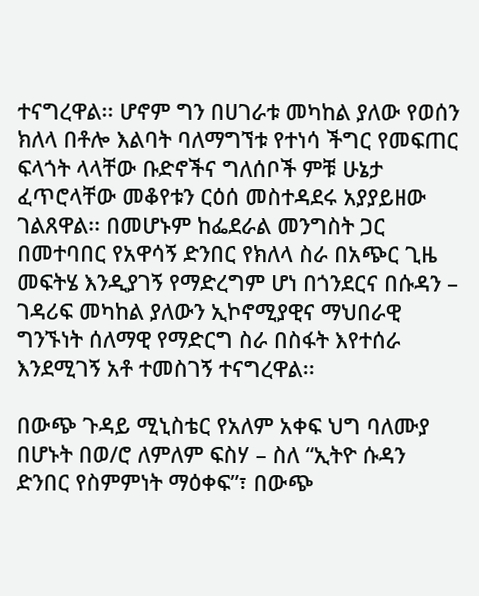ተናግረዋል፡፡ ሆኖም ግን በሀገራቱ መካከል ያለው የወሰን ክለላ በቶሎ እልባት ባለማግኘቱ የተነሳ ችግር የመፍጠር ፍላጎት ላላቸው ቡድኖችና ግለሰቦች ምቹ ሁኔታ ፈጥሮላቸው መቆየቱን ርዕሰ መስተዳደሩ አያያይዘው ገልጸዋል፡፡ በመሆኑም ከፌደራል መንግስት ጋር በመተባበር የአዋሳኝ ድንበር የክለላ ስራ በአጭር ጊዜ መፍትሄ እንዲያገኝ የማድረግም ሆነ በጎንደርና በሱዳን – ገዳሪፍ መካከል ያለውን ኢኮኖሚያዊና ማህበራዊ ግንኙነት ሰለማዊ የማድርግ ስራ በስፋት እየተሰራ እንደሚገኝ አቶ ተመስገኝ ተናግረዋል፡፡

በውጭ ጉዳይ ሚኒስቴር የአለም አቀፍ ህግ ባለሙያ በሆኑት በወ/ሮ ለምለም ፍስሃ – ስለ “ኢትዮ ሱዳን ድንበር የስምምነት ማዕቀፍ”፣ በውጭ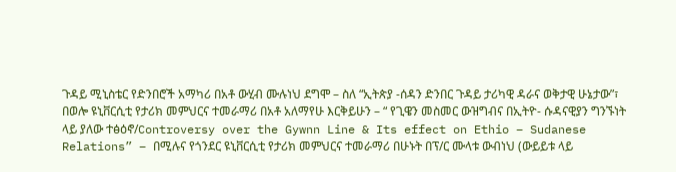ጉዳይ ሚኒስቴር የድንበሮች አማካሪ በአቶ ውሂብ ሙሉነህ ደግሞ – ስለ “ኢትጵያ -ሰዳን ድንበር ጉዳይ ታሪካዊ ዳራና ወቅታዊ ሁኔታው”፣ በወሎ ዩኒቨርሲቲ የታሪክ መምህርና ተመራማሪ በአቶ አለማየሁ እርቅይሁን – “ የጊዌን መስመር ውዝግብና በኢትዮ- ሱዳናዊያን ግንኙነት ላይ ያለው ተፅዕኖ/Controversy over the Gywnn Line & Its effect on Ethio – Sudanese Relations” – በሚሉና የጎንደር ዩኒቨርሲቲ የታሪክ መምህርና ተመራማሪ በሁኑት በፕ/ር ሙላቱ ውብነህ (ውይይቱ ላይ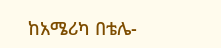ከአሜሪካ በቴሌ-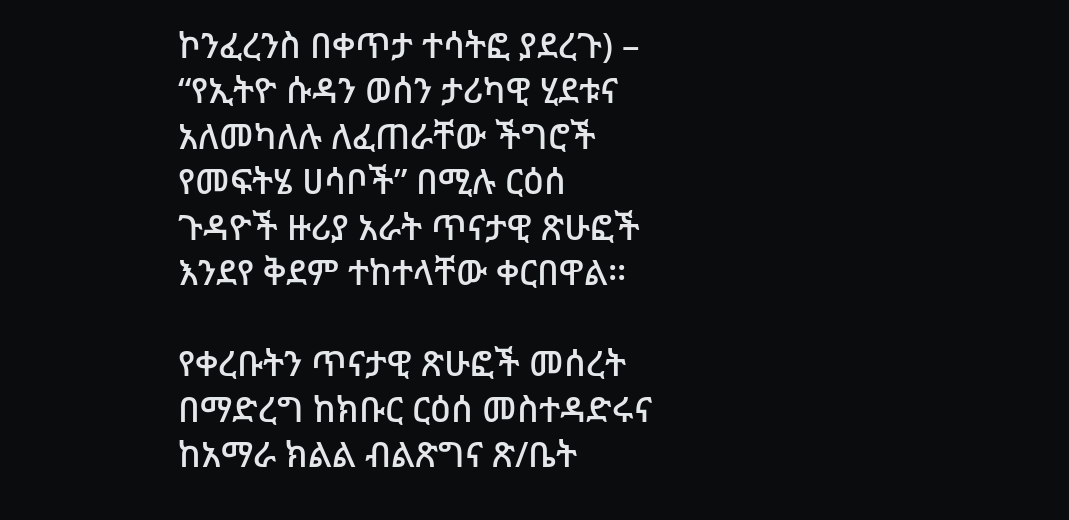ኮንፈረንስ በቀጥታ ተሳትፎ ያደረጉ) – “የኢትዮ ሱዳን ወሰን ታሪካዊ ሂደቱና አለመካለሉ ለፈጠራቸው ችግሮች የመፍትሄ ሀሳቦች” በሚሉ ርዕሰ ጉዳዮች ዙሪያ አራት ጥናታዊ ጽሁፎች እንደየ ቅደም ተከተላቸው ቀርበዋል፡፡

የቀረቡትን ጥናታዊ ጽሁፎች መሰረት በማድረግ ከክቡር ርዕሰ መስተዳድሩና ከአማራ ክልል ብልጽግና ጽ/ቤት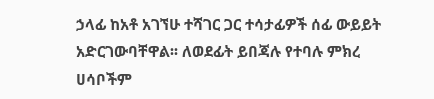ኃላፊ ከአቶ አገኘሁ ተሻገር ጋር ተሳታፊዎች ሰፊ ውይይት አድርገውባቸዋል፡፡ ለወደፊት ይበጃሉ የተባሉ ምክረ ሀሳቦችም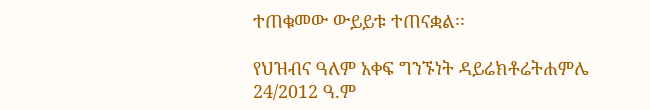ተጠቁመው ውይይቱ ተጠናቋል፡፡

የህዝብና ዓለም አቀፍ ግንኙነት ዳይሬክቶሬትሐምሌ
24/2012 ዓ.ም